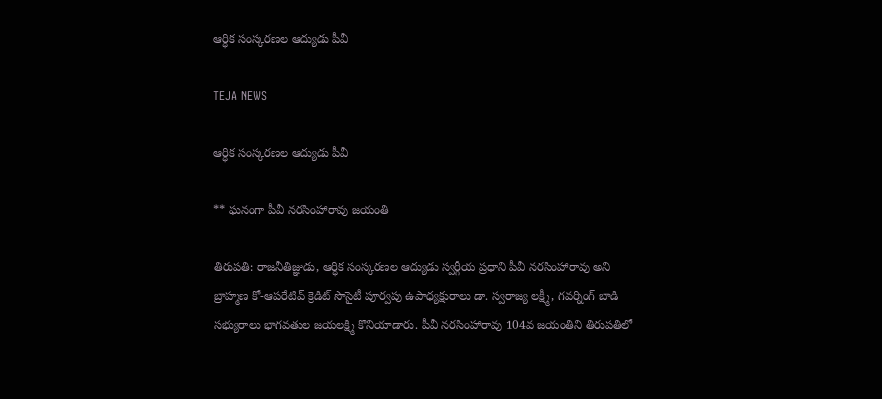ఆర్ధిక సంస్కరణల ఆద్యుడు పీవీ

TEJA NEWS

ఆర్ధిక సంస్కరణల ఆద్యుడు పీవీ

** ఘనంగా పీవీ నరసింహారావు జయంతి

తిరుపతి: రాజనీతిజ్ఞుడు, ఆర్ధిక సంస్కరణల ఆద్యుడు స్వర్గీయ ప్రధాని పీవీ నరసింహారావు అని బ్రాహ్మణ కో-ఆపరేటివ్ క్రెడిట్ సొసైటీ పూర్వపు ఉపాధ్యక్షురాలు డా. స్వరాజ్య లక్ష్మీ, గవర్నింగ్ బాడి సభ్యురాలు భాగవతుల జయలక్ష్మి కొనియాడారు. పీవీ నరసింహారావు 104వ జయంతిని తిరుపతిలో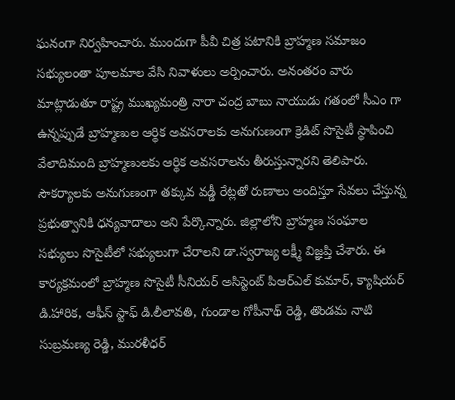ఘనంగా నిర్వహించారు. ముందుగా పీవీ చిత్ర పటానికి బ్రాహ్మణ సమాజం సభ్యులంతా పూలమాల వేసి నివాళులు అర్పించారు. అనంతరం వారు మాట్లాడుతూ రాష్ట్ర ముఖ్యమంత్రి నారా చంద్ర బాబు నాయుడు గతంలో సీఎం గా ఉన్నప్పుడే బ్రాహ్మణుల ఆర్థిక అవసరాలకు అనుగుణంగా క్రెడిట్ సొసైటీ స్థాపించి వేలాదిమంది బ్రాహ్మణులకు ఆర్థిక అవసరాలను తీరుస్తున్నారని తెలిపారు. సౌకర్యాలకు అనుగుణంగా తక్కువ వడ్డీ రేట్లతో రుణాలు అందిస్తూ సేవలు చేస్తున్న ప్రభుత్వానికి ధన్యవాదాలు అని పేర్కొన్నారు. జిల్లాలోని బ్రాహ్మణ సంఘాల సభ్యులు సొసైటీలో సభ్యులుగా చేరాలని డా.స్వరాజ్య లక్ష్మీ విజ్ఞప్తి చేశారు. ఈ కార్యక్రమంలో బ్రాహ్మణ సొసైటీ సీనియర్ అసిస్టెంట్ పిఆర్ఎల్ కుమార్, క్యాషియర్ డి.హారిక, ఆఫీస్ స్టాఫ్ డి.లీలావతి, గుండాల గోపీనాథ్ రెడ్డి, తొండమ నాటి సుబ్రమణ్య రెడ్డి, మురళీధర్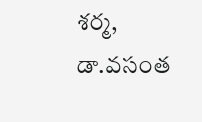శర్మ, డా.వసంత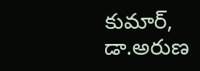కుమార్, డా.అరుణ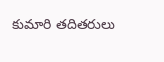కుమారి తదితరులు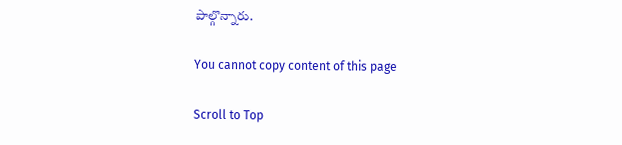పాల్గొన్నారు.

You cannot copy content of this page

Scroll to Top